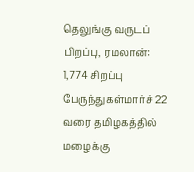தெலுங்கு வருடப் பிறப்பு, ரமலான்: 1,774 சிறப்பு பேருந்துகள்மார்ச் 22 வரை தமிழகத்தில் மழைக்கு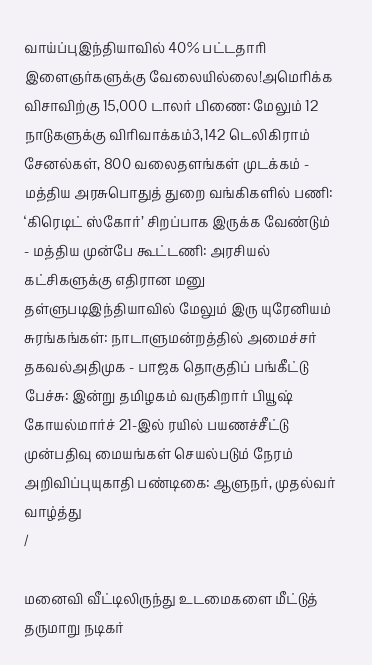வாய்ப்புஇந்தியாவில் 40% பட்டதாரி இளைஞர்களுக்கு வேலையில்லை!அமெரிக்க விசாவிற்கு 15,000 டாலர் பிணை: மேலும் 12 நாடுகளுக்கு விரிவாக்கம்3,142 டெலிகிராம் சேனல்கள், 800 வலைதளங்கள் முடக்கம் - மத்திய அரசுபொதுத் துறை வங்கிகளில் பணி: ‘கிரெடிட் ஸ்கோர்’ சிறப்பாக இருக்க வேண்டும் - மத்திய முன்பே கூட்டணி: அரசியல் கட்சிகளுக்கு எதிரான மனு தள்ளுபடிஇந்தியாவில் மேலும் இரு யுரேனியம் சுரங்கங்கள்: நாடாளுமன்றத்தில் அமைச்சர் தகவல்அதிமுக - பாஜக தொகுதிப் பங்கீட்டு பேச்சு: இன்று தமிழகம் வருகிறார் பியூஷ் கோயல்மார்ச் 21-இல் ரயில் பயணச்சீட்டு முன்பதிவு மையங்கள் செயல்படும் நேரம் அறிவிப்புயுகாதி பண்டிகை: ஆளுநர், முதல்வர் வாழ்த்து
/

மனைவி வீட்டிலிருந்து உடமைகளை மீட்டுத் தருமாறு நடிகர்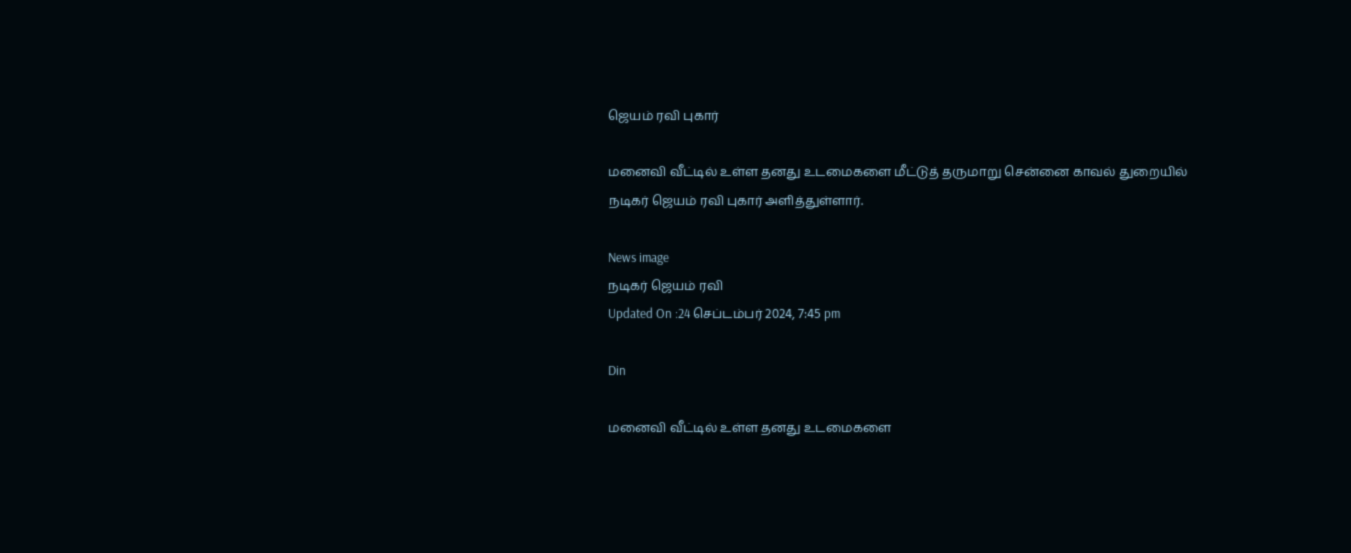ஜெயம் ரவி புகார்

மனைவி வீட்டில் உள்ள தனது உடமைகளை மீட்டுத் தருமாறு சென்னை காவல் துறையில் நடிகர் ஜெயம் ரவி புகார் அளித்துள்ளார்.

News image
நடிகர் ஜெயம் ரவி
Updated On :24 செப்டம்பர் 2024, 7:45 pm

Din

மனைவி வீட்டில் உள்ள தனது உடமைகளை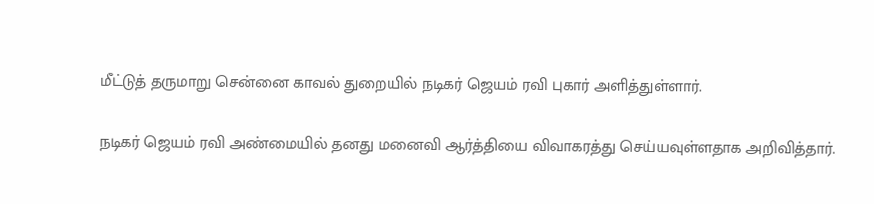மீட்டுத் தருமாறு சென்னை காவல் துறையில் நடிகர் ஜெயம் ரவி புகார் அளித்துள்ளார்.

நடிகர் ஜெயம் ரவி அண்மையில் தனது மனைவி ஆர்த்தியை விவாகரத்து செய்யவுள்ளதாக அறிவித்தார்.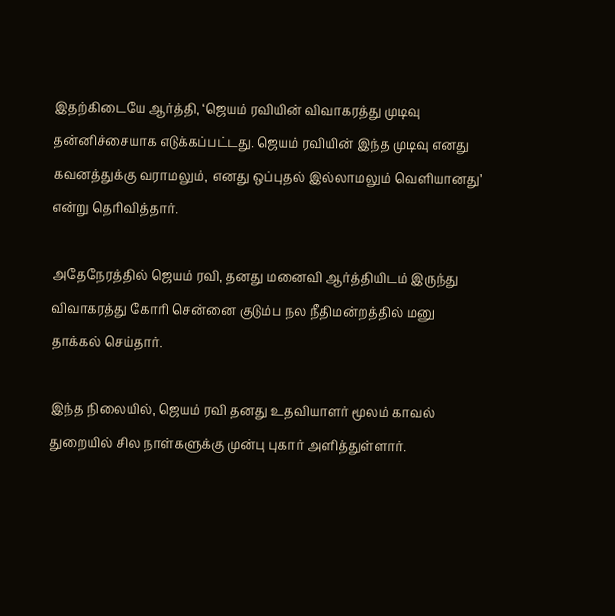இதற்கிடையே ஆர்த்தி, ‘ஜெயம் ரவியின் விவாகரத்து முடிவு தன்னிச்சையாக எடுக்கப்பட்டது. ஜெயம் ரவியின் இந்த முடிவு எனது கவனத்துக்கு வராமலும், எனது ஒப்புதல் இல்லாமலும் வெளியானது’ என்று தெரிவித்தார்.

அதேநேரத்தில் ஜெயம் ரவி, தனது மனைவி ஆர்த்தியிடம் இருந்து விவாகரத்து கோரி சென்னை குடும்ப நல நீதிமன்றத்தில் மனு தாக்கல் செய்தார்.

இந்த நிலையில், ஜெயம் ரவி தனது உதவியாளர் மூலம் காவல் துறையில் சில நாள்களுக்கு முன்பு புகார் அளித்துள்ளார்.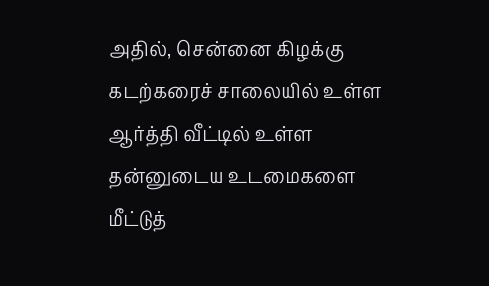அதில், சென்னை கிழக்கு கடற்கரைச் சாலையில் உள்ள ஆர்த்தி வீட்டில் உள்ள தன்னுடைய உடமைகளை மீட்டுத்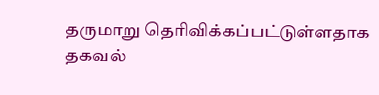தருமாறு தெரிவிக்கப்பட்டுள்ளதாக தகவல்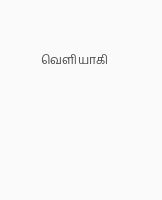வெளியாகி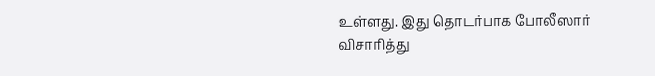உள்ளது. இது தொடர்பாக போலீஸார் விசாரித்து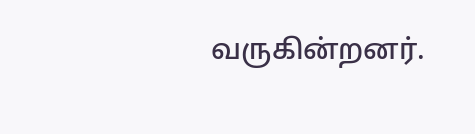வருகின்றனர்.